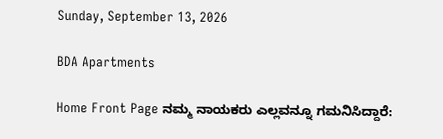Sunday, September 13, 2026

BDA Apartments

Home Front Page ನಮ್ಮ ನಾಯಕರು ಎಲ್ಲವನ್ನೂ ಗಮನಿಸಿದ್ದಾರೆ: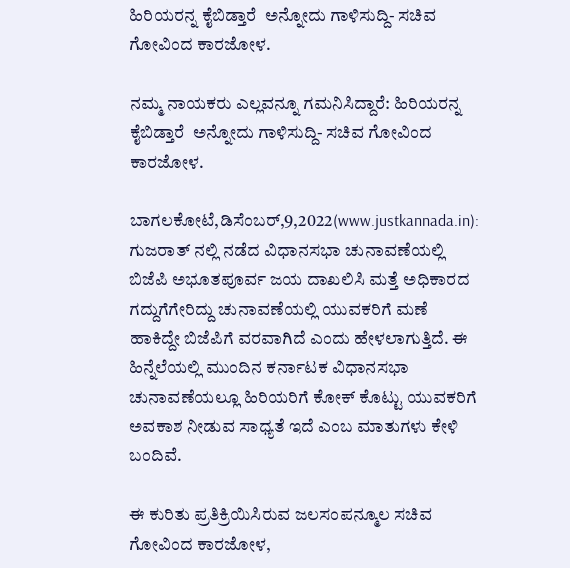ಹಿರಿಯರನ್ನ ಕೈಬಿಡ್ತಾರೆ  ಅನ್ನೋದು ಗಾಳಿಸುದ್ದಿ- ಸಚಿವ ಗೋವಿಂದ ಕಾರಜೋಳ.

ನಮ್ಮ ನಾಯಕರು ಎಲ್ಲವನ್ನೂ ಗಮನಿಸಿದ್ದಾರೆ: ಹಿರಿಯರನ್ನ ಕೈಬಿಡ್ತಾರೆ  ಅನ್ನೋದು ಗಾಳಿಸುದ್ದಿ- ಸಚಿವ ಗೋವಿಂದ ಕಾರಜೋಳ.

ಬಾಗಲಕೋಟೆ,ಡಿಸೆಂಬರ್,9,2022(www.justkannada.in):  ಗುಜರಾತ್ ನಲ್ಲಿ ನಡೆದ ವಿಧಾನಸಭಾ ಚುನಾವಣೆಯಲ್ಲಿ ಬಿಜೆಪಿ ಅಭೂತಪೂರ್ವ ಜಯ ದಾಖಲಿಸಿ ಮತ್ತೆ ಅಧಿಕಾರದ ಗದ್ದುಗೆಗೇರಿದ್ದು ಚುನಾವಣೆಯಲ್ಲಿ ಯುವಕರಿಗೆ ಮಣೆ ಹಾಕಿದ್ದೇ ಬಿಜೆಪಿಗೆ ವರವಾಗಿದೆ ಎಂದು ಹೇಳಲಾಗುತ್ತಿದೆ. ಈ ಹಿನ್ನೆಲೆಯಲ್ಲಿ ಮುಂದಿನ ಕರ್ನಾಟಕ ವಿಧಾನಸಭಾ ಚುನಾವಣೆಯಲ್ಲೂ ಹಿರಿಯರಿಗೆ ಕೋಕ್ ಕೊಟ್ಟು ಯುವಕರಿಗೆ ಅವಕಾಶ ನೀಡುವ ಸಾಧ್ಯತೆ ಇದೆ ಎಂಬ ಮಾತುಗಳು ಕೇಳಿ ಬಂದಿವೆ.

ಈ ಕುರಿತು ಪ್ರತಿಕ್ರಿಯಿಸಿರುವ ಜಲಸಂಪನ್ಮೂಲ ಸಚಿವ ಗೋವಿಂದ ಕಾರಜೋಳ,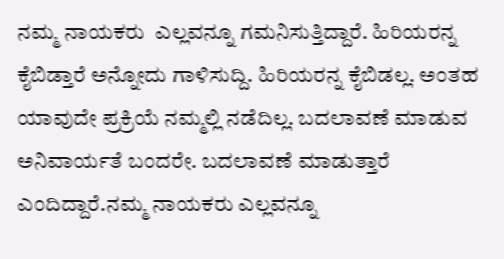ನಮ್ಮ ನಾಯಕರು  ಎಲ್ಲವನ್ನೂ ಗಮನಿಸುತ್ತಿದ್ದಾರೆ. ಹಿರಿಯರನ್ನ ಕೈಬಿಡ್ತಾರೆ ಅನ್ನೋದು ಗಾಳಿಸುದ್ದಿ. ಹಿರಿಯರನ್ನ ಕೈಬಿಡಲ್ಲ. ಅಂತಹ ಯಾವುದೇ ಪ್ರಕ್ರಿಯೆ ನಮ್ಮಲ್ಲಿ ನಡೆದಿಲ್ಲ. ಬದಲಾವಣೆ ಮಾಡುವ ಅನಿವಾರ್ಯತೆ ಬಂದರೇ. ಬದಲಾವಣೆ ಮಾಡುತ್ತಾರೆ ಎಂದಿದ್ದಾರೆ.ನಮ್ಮ ನಾಯಕರು ಎಲ್ಲವನ್ನೂ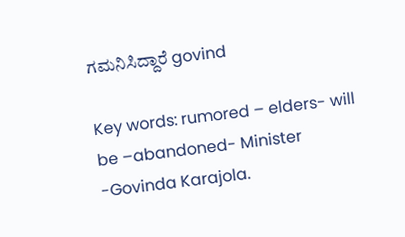ಗಮನಿಸಿದ್ದಾರೆ govind

Key words: rumored – elders- will be –abandoned- Minister -Govinda Karajola.